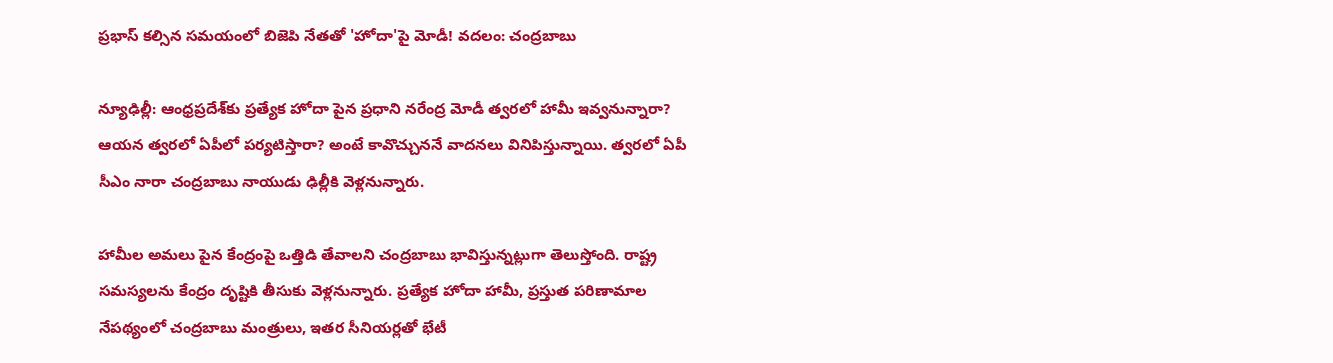ప్రభాస్ కల్సిన సమయంలో బిజెపి నేతతో 'హోదా'పై మోడీ! వదలం: చంద్రబాబు

న్యూఢిల్లీ: ఆంధ్రప్రదేశ్‌కు ప్రత్యేక హోదా పైన ప్రధాని నరేంద్ర మోడీ త్వరలో హామీ ఇవ్వనున్నారా? ఆయన త్వరలో ఏపీలో పర్యటిస్తారా? అంటే కావొచ్చుననే వాదనలు వినిపిస్తున్నాయి. త్వరలో ఏపీ సీఎం నారా చంద్రబాబు నాయుడు ఢిల్లీకి వెళ్లనున్నారు.

హామీల అమలు పైన కేంద్రంపై ఒత్తిడి తేవాలని చంద్రబాబు భావిస్తున్నట్లుగా తెలుస్తోంది. రాష్ట్ర సమస్యలను కేంద్రం దృష్టికి తీసుకు వెళ్లనున్నారు. ప్రత్యేక హోదా హామీ, ప్రస్తుత పరిణామాల నేపథ్యంలో చంద్రబాబు మంత్రులు, ఇతర సీనియర్లతో భేటీ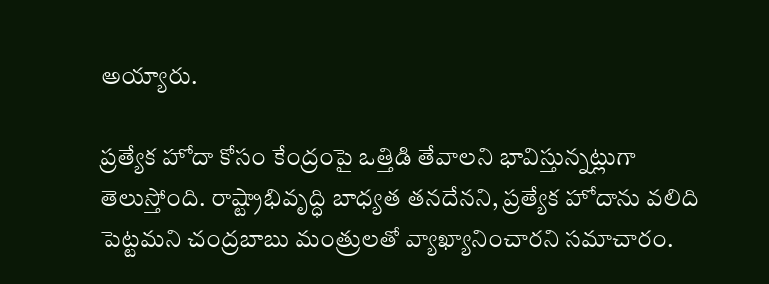అయ్యారు.

ప్రత్యేక హోదా కోసం కేంద్రంపై ఒత్తిడి తేవాలని భావిస్తున్నట్లుగా తెలుస్తోంది. రాష్ట్రాభివృద్ధి బాధ్యత తనదేనని, ప్రత్యేక హోదాను వలిది పెట్టమని చంద్రబాబు మంత్రులతో వ్యాఖ్యానించారని సమాచారం.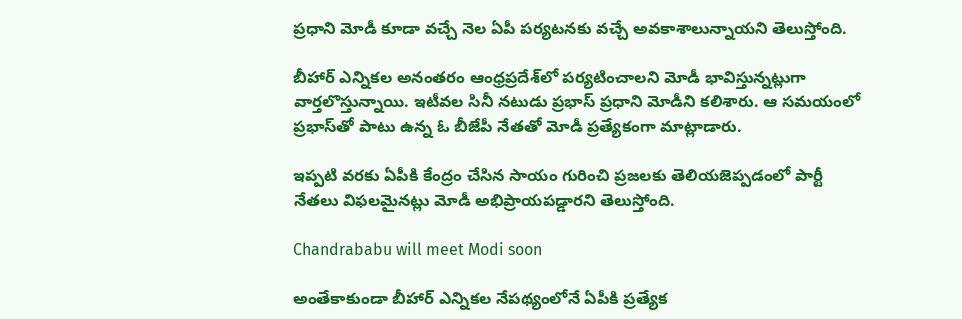ప్రధాని మోడీ కూడా వచ్చే నెల ఏపీ పర్యటనకు వచ్చే అవకాశాలున్నాయని తెలుస్తోంది.

బీహార్‌ ఎన్నికల అనంతరం ఆంధ్రప్రదేశ్‌లో పర్యటించాలని మోడీ భావిస్తున్నట్లుగా వార్తలొస్తున్నాయి. ఇటీవల సినీ నటుడు ప్రభాస్‌ ప్రధాని మోడీని కలిశారు. ఆ సమయంలో ప్రభాస్‌తో పాటు ఉన్న ఓ బీజేపీ నేతతో మోడీ ప్రత్యేకంగా మాట్లాడారు.

ఇప్పటి వరకు ఏపీకి కేంద్రం చేసిన సాయం గురించి ప్రజలకు తెలియజెప్పడంలో పార్టీ నేతలు విఫలమైనట్లు మోడీ అభిప్రాయపడ్డారని తెలుస్తోంది.

Chandrababu will meet Modi soon

అంతేకాకుండా బీహార్‌ ఎన్నికల నేపథ్యంలోనే ఏపీకి ప్రత్యేక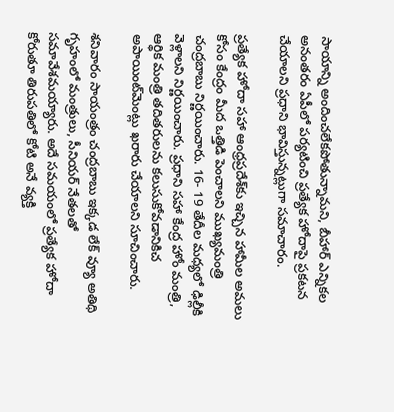సాయాన్ని అందించలేకపోతున్నామని, బీహార్‌ ఎన్నికల అనంతరం ఏపీలో పర్యటించి ప్రత్యేక హోదాపై ప్రకటన చేయాలని ప్రధాని భావిస్తున్నట్లుగా సమాచారం.

ప్రత్యేక హోదా సహా ఆంధ్రప్రదేశ్‌కు ఇచ్చిన హామీల అమలు కోసం కేంద్రం మీద ఒత్తిడి పెంచాలని ముఖ్యమంత్రి చంద్రబాబు నిర్ణయించారు. 16- 19 తేదీల మధ్యలో ఢిల్లీకి వెళ్లాలని నిర్ణయించారు. ప్రధాని సహా కేంద్ర హోం మంత్రి, ఆర్థిక మంత్రి తదితరులను కలుసుకోవడానికిచ అపాయింట్‌మెంట్లు ఖరారు చేయాలని సూచించారు.

శనివారం సాయంత్రం చంద్రబాబు ఇక్కడ లేక్ వ్యూ అతిథి గృహంలో మంత్రులు, సీనియర్‌ నేతలతో సమావేశమయ్యారు. అదే సమయంలో ప్రత్యేక హోదా కోరుతూ తిరుపతిలో కోటి అనే వ్యక్తి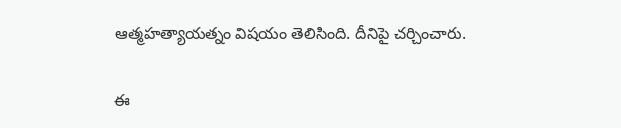ఆత్మహత్యాయత్నం విషయం తెలిసింది. దీనిపై చర్చించారు.

ఈ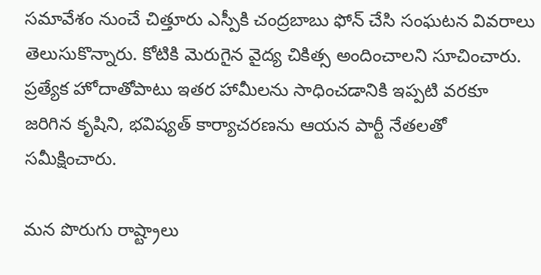సమావేశం నుంచే చిత్తూరు ఎస్పీకి చంద్రబాబు ఫోన్‌ చేసి సంఘటన వివరాలు తెలుసుకొన్నారు. కోటికి మెరుగైన వైద్య చికిత్స అందించాలని సూచించారు. ప్రత్యేక హోదాతోపాటు ఇతర హామీలను సాధించడానికి ఇప్పటి వరకూ జరిగిన కృషిని, భవిష్యత్‌ కార్యాచరణను ఆయన పార్టీ నేతలతో సమీక్షించారు.

మన పొరుగు రాష్ట్రాలు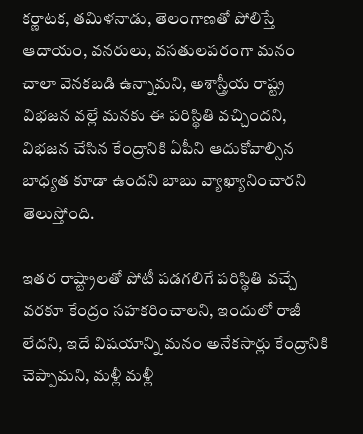కర్ణాటక, తమిళనాడు, తెలంగాణతో పోలిస్తే ఆదాయం, వనరులు, వసతులపరంగా మనం చాలా వెనకబడి ఉన్నామని, అశాస్త్రీయ రాష్ట్ర విభజన వల్లే మనకు ఈ పరిస్థితి వచ్చిందని, విభజన చేసిన కేంద్రానికి ఏపీని ఆదుకోవాల్సిన బాధ్యత కూడా ఉందని బాబు వ్యాఖ్యానించారని తెలుస్తోంది.

ఇతర రాష్ట్రాలతో పోటీ పడగలిగే పరిస్థితి వచ్చే వరకూ కేంద్రం సహకరించాలని, ఇందులో రాజీ లేదని, ఇదే విషయాన్ని మనం అనేకసార్లు కేంద్రానికి చెప్పామని, మళ్లీ మళ్లీ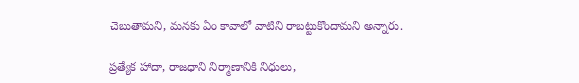చెబుతామని, మనకు ఏం కావాలో వాటిని రాబట్టుకొందామని అన్నారు.

ప్రత్యేక హాదా, రాజధాని నిర్మాణానికి నిధులు,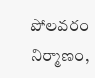పోలవరం నిర్మాణం,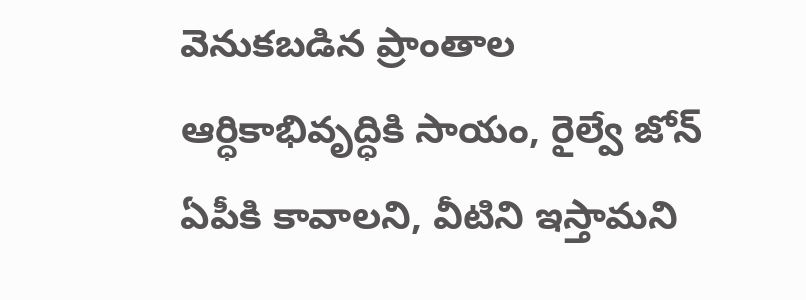వెనుకబడిన ప్రాంతాల ఆర్ధికాభివృద్ధికి సాయం, రైల్వే జోన్‌ ఏపీకి కావాలని, వీటిని ఇస్తామని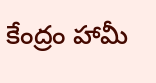కేంద్రం హామీ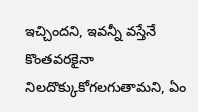ఇచ్చిందని, ఇవన్నీ వస్తేనే కొంతవరకైనా నిలదొక్కుకోగలగుతామని, ఏం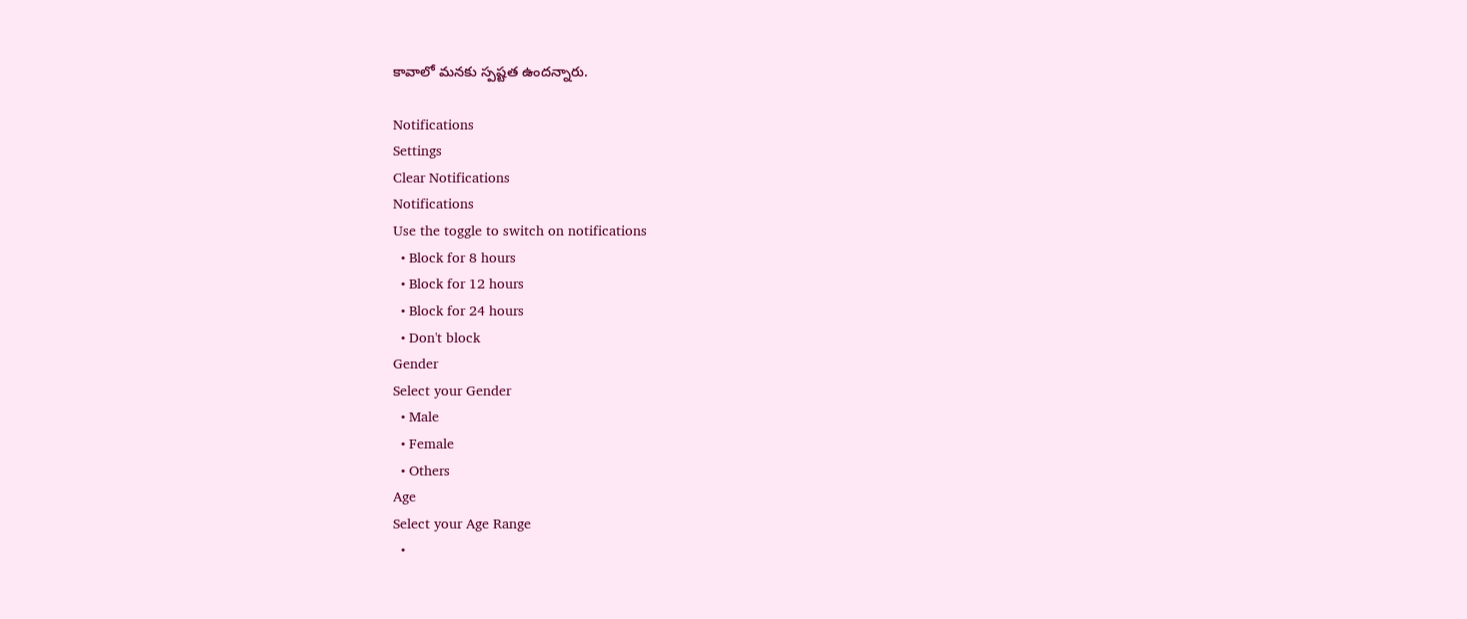కావాలో మనకు స్పష్టత ఉందన్నారు.

Notifications
Settings
Clear Notifications
Notifications
Use the toggle to switch on notifications
  • Block for 8 hours
  • Block for 12 hours
  • Block for 24 hours
  • Don't block
Gender
Select your Gender
  • Male
  • Female
  • Others
Age
Select your Age Range
  •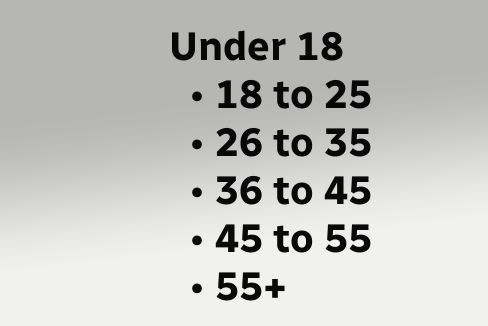Under 18
  • 18 to 25
  • 26 to 35
  • 36 to 45
  • 45 to 55
  • 55+